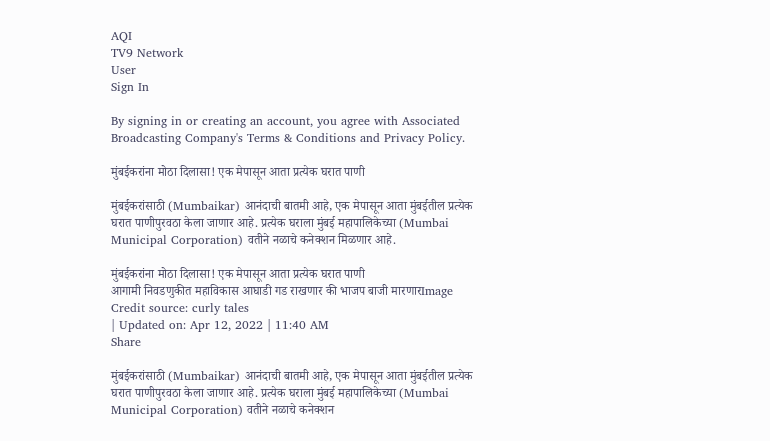AQI
TV9 Network
User
Sign In

By signing in or creating an account, you agree with Associated Broadcasting Company's Terms & Conditions and Privacy Policy.

मुंबईकरांना मोठा दिलासा! एक मेपासून आता प्रत्येक घरात पाणी

मुंबईकरांसाठी (Mumbaikar) आनंदाची बातमी आहे, एक मेपासून आता मुंबईतील प्रत्येक घरात पाणीपुरवठा केला जाणार आहे. प्रत्येक घराला मुंबई महापालिकेच्या (Mumbai Municipal Corporation) वतीने नळाचे कनेक्शन मिळणार आहे.

मुंबईकरांना मोठा दिलासा! एक मेपासून आता प्रत्येक घरात पाणी
आगामी निवडणुकीत महाविकास आघाडी गड राखणार की भाजप बाजी मारणारImage Credit source: curly tales
| Updated on: Apr 12, 2022 | 11:40 AM
Share

मुंबईकरांसाठी (Mumbaikar) आनंदाची बातमी आहे, एक मेपासून आता मुंबईतील प्रत्येक घरात पाणीपुरवठा केला जाणार आहे. प्रत्येक घराला मुंबई महापालिकेच्या (Mumbai Municipal Corporation) वतीने नळाचे कनेक्शन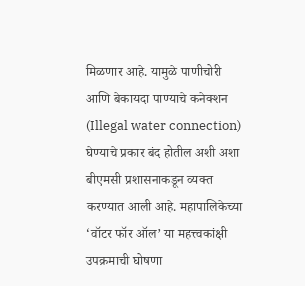मिळणार आहे. यामुळे पाणीचोरी आणि बेकायदा पाण्याचे कनेक्शन (Illegal water connection) घेण्याचे प्रकार बंद होतील अशी अशा बीएमसी प्रशासनाकडून व्यक्त करण्यात आली आहे. महापालिकेच्या ‘वॉटर फॉर ऑल’ या महत्त्वकांक्षी उपक्रमाची घोषणा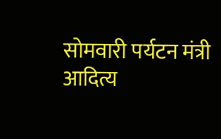सोमवारी पर्यटन मंत्री आदित्य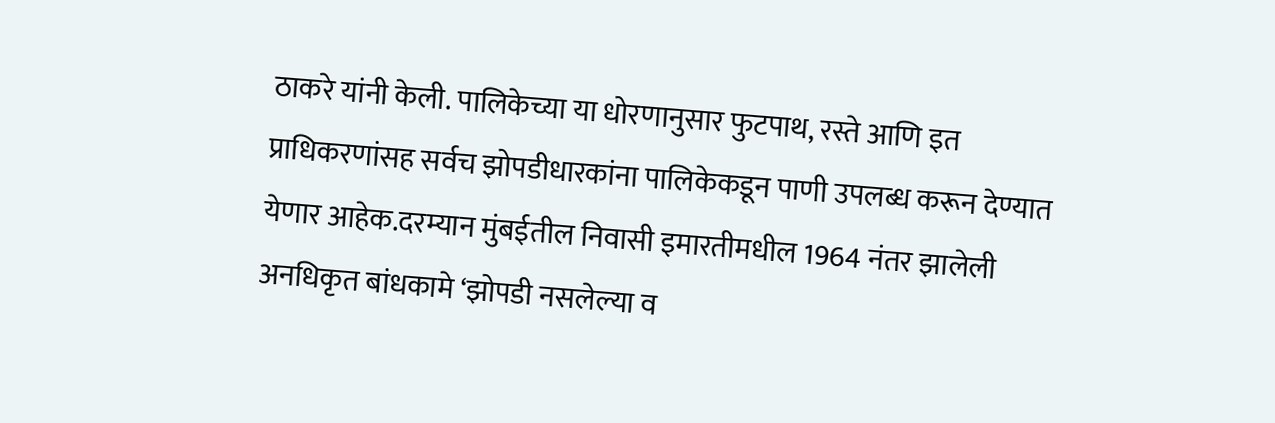ठाकरे यांनी केली. पालिकेच्या या धोरणानुसार फुटपाथ, रस्ते आणि इत प्राधिकरणांसह सर्वच झोपडीधारकांना पालिकेकडून पाणी उपलब्ध करून देण्यात येणार आहेक.दरम्यान मुंबईतील निवासी इमारतीमधील 1964 नंतर झालेली अनधिकृत बांधकामे ‘झोपडी नसलेल्या व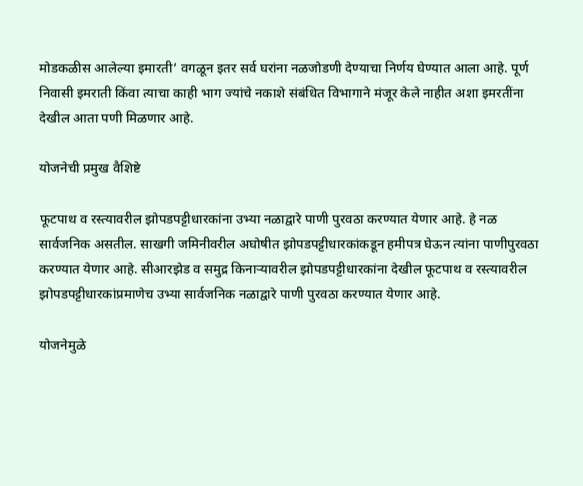मोडकळीस आलेल्या इमारती’ वगळून इतर सर्व घरांना नळजोडणी देण्याचा निर्णय घेण्यात आला आहे. पूर्ण निवासी इमराती किंवा त्याचा काही भाग ज्यांचे नकाशे संबंधित विभागाने मंजूर केले नाहीत अशा इमरतींना देखील आता पणी मिळणार आहे.

योजनेची प्रमुख वैशिष्टे

फूटपाथ व रस्त्यावरील झोपडपट्टीधारकांना उभ्या नळाद्वारे पाणी पुरवठा करण्यात येणार आहे. हे नळ सार्वजनिक असतील. साखगी जमिनीवरील अघोषीत झोपडपट्टीधारकांकडून हमीपत्र घेऊन त्यांना पाणीपुरवठा करण्यात येणार आहे. सीआरझेड व समुद्र किनाऱ्यावरील झोपडपट्टीधारकांना देखील फूटपाथ व रस्त्यावरील झोपडपट्टीधारकांप्रमाणेच उभ्या सार्वजनिक नळाद्वारे पाणी पुरवठा करण्यात येणार आहे.

योजनेमुळे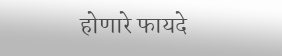होणारे फायदे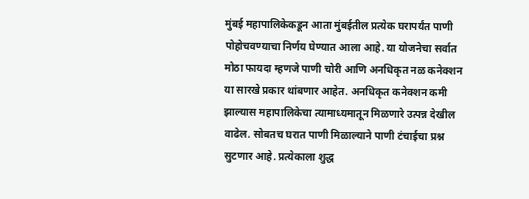मुंबई महापालिकेकडून आता मुंबईतील प्रत्येक घरापर्यंत पाणी पोहोचवण्याचा निर्णय घेण्यात आला आहे. या योजनेचा सर्वात मोठा फायदा म्हणजे पाणी चोरी आणि अनधिकृत नळ कनेक्शन या सारखे प्रकार थांबणार आहेत. अनधिकृत कनेक्शन कमी झाल्यास महापालिकेचा त्यामाध्यमातून मिळणारे उत्पन्न देखील वाढेल. सोबतच घरात पाणी मिळाल्याने पाणी टंचाईचा प्रश्न सुटणार आहे. प्रत्येकाला शुद्ध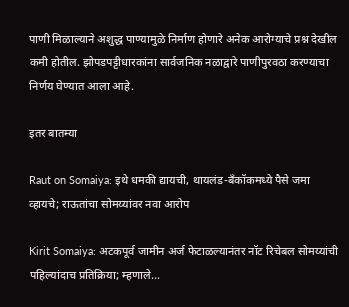पाणी मिळाल्याने अशुद्ध पाण्यामुळे निर्माण होणारे अनेक आरोग्याचे प्रश्न देखील कमी होतील. झोपडपट्टीधारकांना सार्वजनिक नळाद्वारे पाणीपुरवठा करण्याचा निर्णय घेण्यात आला आहे.

इतर बातम्या

Raut on Somaiya: इथे धमकी द्यायची, थायलंड-बँकॉकमध्ये पैसे जमा व्हायचे; राऊतांचा सोमय्यांवर नवा आरोप

Kirit Somaiya: अटकपूर्व जामीन अर्ज फेटाळल्यानंतर नॉट रिचेबल सोमय्यांची पहिल्यांदाच प्रतिक्रिया; म्हणाले…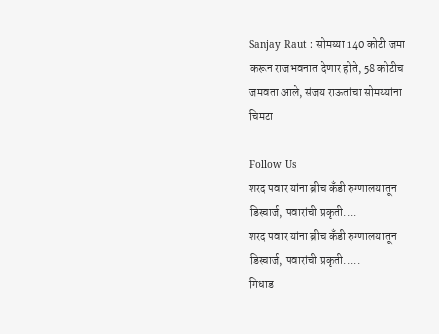Sanjay Raut : सोमय्या 140 कोटी जमा करून राजभवनात देणार होते, 58 कोटीच जमवता आले, संजय राऊतांचा सोमय्यांना चिमटा

Follow Us
शरद पवार यांना ब्रीच कँडी रुग्णालयातून डिस्चार्ज, पवारांची प्रकृती....
शरद पवार यांना ब्रीच कँडी रुग्णालयातून डिस्चार्ज, पवारांची प्रकृती.....
गिधाड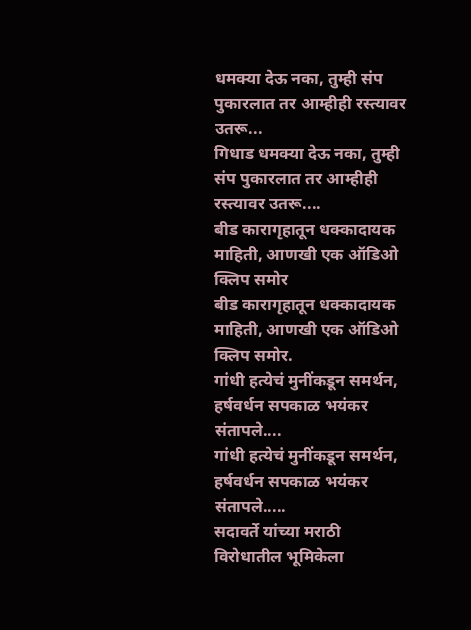धमक्या देऊ नका, तुम्ही संप पुकारलात तर आम्हीही रस्त्यावर उतरू...
गिधाड धमक्या देऊ नका, तुम्ही संप पुकारलात तर आम्हीही रस्त्यावर उतरू....
बीड कारागृहातून धक्कादायक माहिती, आणखी एक ऑडिओ क्लिप समोर
बीड कारागृहातून धक्कादायक माहिती, आणखी एक ऑडिओ क्लिप समोर.
गांधी हत्येचं मुनींकडून समर्थन, हर्षवर्धन सपकाळ भयंकर संतापले....
गांधी हत्येचं मुनींकडून समर्थन, हर्षवर्धन सपकाळ भयंकर संतापले.....
सदावर्ते यांच्या मराठी विरोधातील भूमिकेला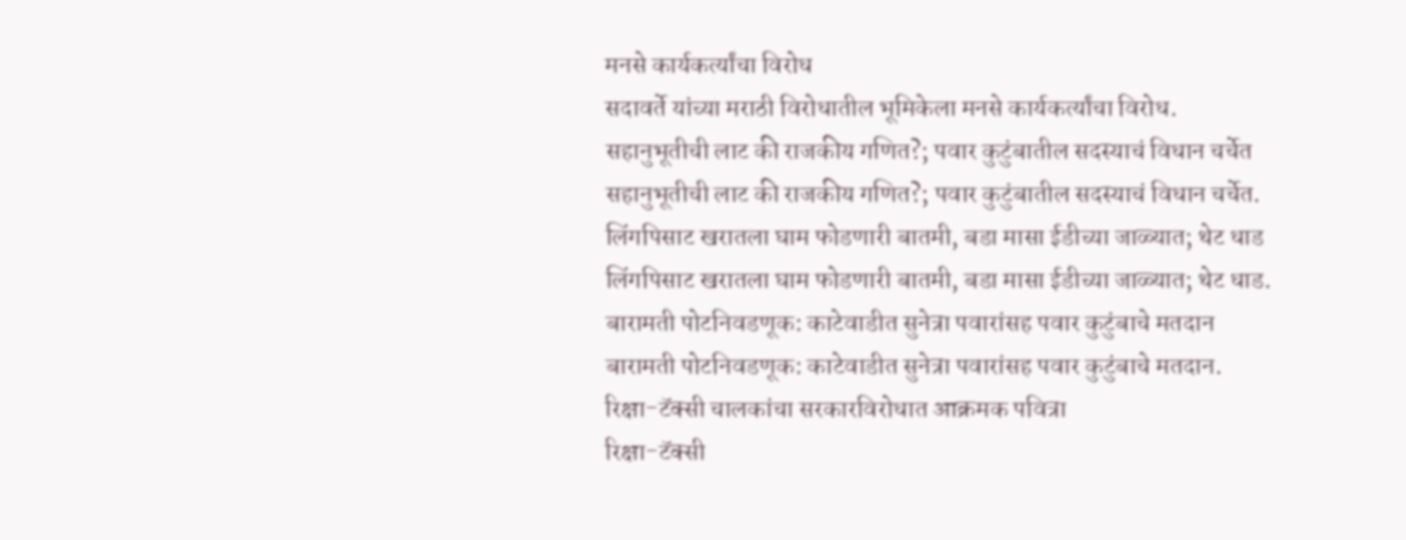मनसे कार्यकर्त्यांचा विरोध
सदावर्ते यांच्या मराठी विरोधातील भूमिकेला मनसे कार्यकर्त्यांचा विरोध.
सहानुभूतीची लाट की राजकीय गणित?; पवार कुटुंबातील सदस्याचं विधान चर्चेत
सहानुभूतीची लाट की राजकीय गणित?; पवार कुटुंबातील सदस्याचं विधान चर्चेत.
लिंगपिसाट खरातला घाम फोडणारी बातमी, बडा मासा ईडीच्या जाळ्यात; थेट धाड
लिंगपिसाट खरातला घाम फोडणारी बातमी, बडा मासा ईडीच्या जाळ्यात; थेट धाड.
बारामती पोटनिवडणूक: काटेवाडीत सुनेत्रा पवारांसह पवार कुटुंबाचे मतदान
बारामती पोटनिवडणूक: काटेवाडीत सुनेत्रा पवारांसह पवार कुटुंबाचे मतदान.
रिक्षा-टॅक्सी चालकांचा सरकारविरोधात आक्रमक पवित्रा
रिक्षा-टॅक्सी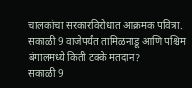चालकांचा सरकारविरोधात आक्रमक पवित्रा.
सकाळी 9 वाजेपर्यंत तामिळनाडू आणि पश्चिम बंगालमध्ये किती टक्के मतदान?
सकाळी 9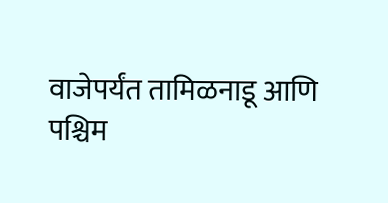वाजेपर्यंत तामिळनाडू आणि पश्चिम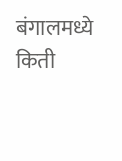बंगालमध्ये किती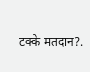टक्के मतदान?.